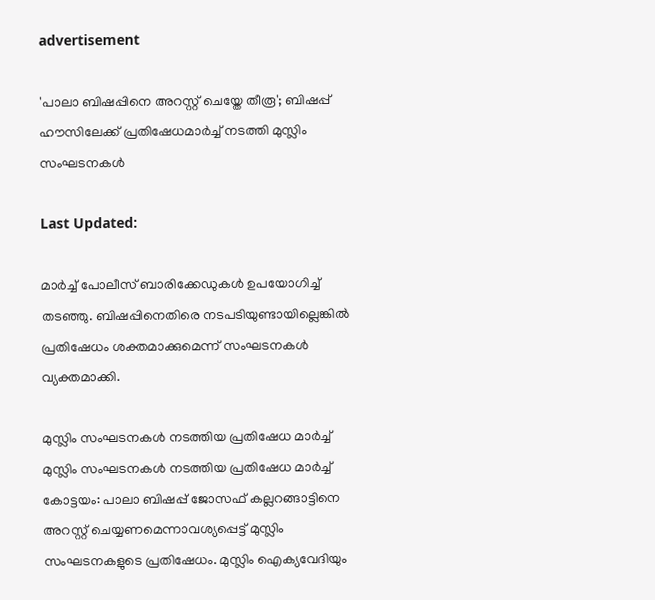advertisement

'പാലാ ബിഷപ്പിനെ അറസ്റ്റ് ചെയ്തേ തീരൂ'; ബിഷപ്പ് ഹൗസിലേക്ക് പ്രതിഷേധമാർച്ച് നടത്തി മുസ്ലിം സംഘടനകൾ

Last Updated:

മാർച്ച് പോലീസ് ബാരിക്കേഡുകൾ ഉപയോഗിച്ച് തടഞ്ഞു. ബിഷപ്പിനെതിരെ നടപടിയുണ്ടായില്ലെങ്കിൽ പ്രതിഷേധം ശക്തമാക്കുമെന്ന് സംഘടനകൾ വ്യക്തമാക്കി.

മുസ്ലിം സംഘടനകൾ നടത്തിയ പ്രതിഷേധ മാർച്ച്
മുസ്ലിം സംഘടനകൾ നടത്തിയ പ്രതിഷേധ മാർച്ച്
കോട്ടയം: പാലാ ബിഷപ്പ് ജോസഫ് കല്ലറങ്ങാട്ടിനെ അറസ്റ്റ് ചെയ്യണമെന്നാവശ്യപ്പെട്ട് മുസ്ലിം സംഘടനകളുടെ പ്രതിഷേധം. മുസ്ലിം ഐക്യവേദിയും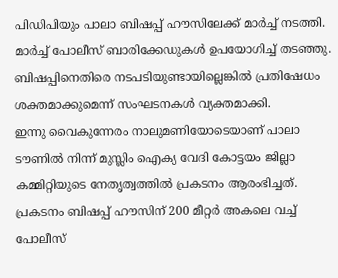പിഡിപിയും പാലാ ബിഷപ്പ് ഹൗസിലേക്ക് മാർച്ച് നടത്തി. മാർച്ച് പോലീസ് ബാരിക്കേഡുകൾ ഉപയോഗിച്ച് തടഞ്ഞു. ബിഷപ്പിനെതിരെ നടപടിയുണ്ടായില്ലെങ്കിൽ പ്രതിഷേധം ശക്തമാക്കുമെന്ന് സംഘടനകൾ വ്യക്തമാക്കി.
ഇന്നു വൈകുന്നേരം നാലുമണിയോടെയാണ് പാലാ ടൗണിൽ നിന്ന് മുസ്ലിം ഐക്യ വേദി കോട്ടയം ജില്ലാ കമ്മിറ്റിയുടെ നേതൃത്വത്തിൽ പ്രകടനം ആരംഭിച്ചത്. പ്രകടനം ബിഷപ്പ് ഹൗസിന് 200 മീറ്റർ അകലെ വച്ച് പോലീസ്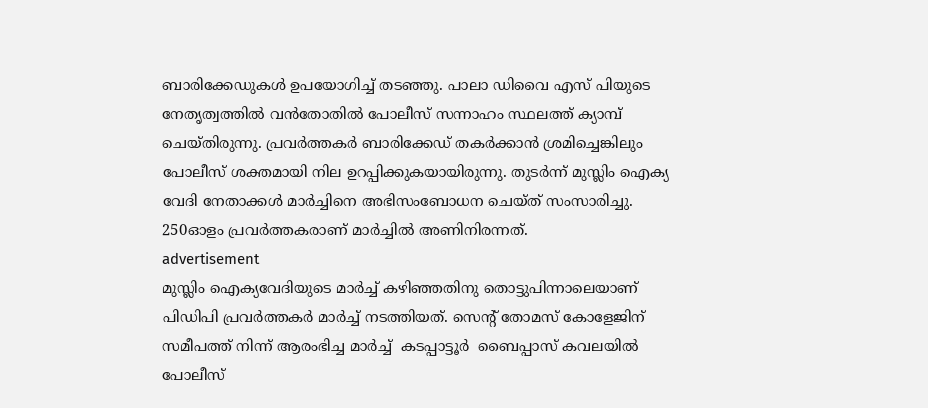ബാരിക്കേഡുകൾ ഉപയോഗിച്ച് തടഞ്ഞു. പാലാ ഡിവൈ എസ് പിയുടെ  നേതൃത്വത്തിൽ വൻതോതിൽ പോലീസ് സന്നാഹം സ്ഥലത്ത് ക്യാമ്പ് ചെയ്തിരുന്നു. പ്രവർത്തകർ ബാരിക്കേഡ് തകർക്കാൻ ശ്രമിച്ചെങ്കിലും പോലീസ് ശക്തമായി നില ഉറപ്പിക്കുകയായിരുന്നു. തുടർന്ന് മുസ്ലിം ഐക്യ വേദി നേതാക്കൾ മാർച്ചിനെ അഭിസംബോധന ചെയ്ത് സംസാരിച്ചു. 250ഓളം പ്രവർത്തകരാണ് മാർച്ചിൽ അണിനിരന്നത്.
advertisement
മുസ്ലിം ഐക്യവേദിയുടെ മാർച്ച് കഴിഞ്ഞതിനു തൊട്ടുപിന്നാലെയാണ് പിഡിപി പ്രവർത്തകർ മാർച്ച് നടത്തിയത്. സെന്റ് തോമസ് കോളേജിന് സമീപത്ത് നിന്ന് ആരംഭിച്ച മാർച്ച്  കടപ്പാട്ടൂർ  ബൈപ്പാസ് കവലയിൽ പോലീസ്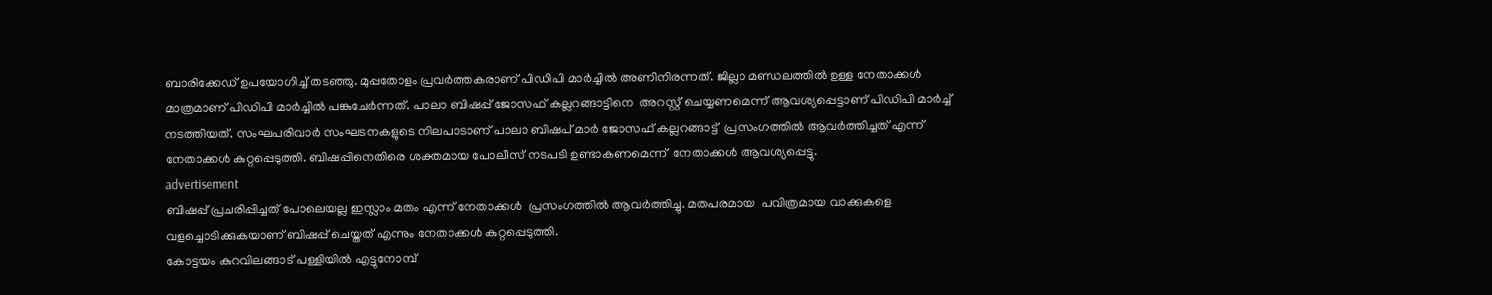ബാരിക്കേഡ് ഉപയോഗിച്ച് തടഞ്ഞു. മുപ്പതോളം പ്രവർത്തകരാണ് പിഡിപി മാർച്ചിൽ അണിനിരന്നത്. ജില്ലാ മണ്ഡലത്തിൽ ഉള്ള നേതാക്കൾ മാത്രമാണ് പിഡിപി മാർച്ചിൽ പങ്കുചേർന്നത്. പാലാ ബിഷപ്പ് ജോസഫ് കല്ലറങ്ങാട്ടിനെ  അറസ്റ്റ് ചെയ്യണമെന്ന് ആവശ്യപ്പെട്ടാണ് പിഡിപി മാർച്ച് നടത്തിയത്. സംഘപരിവാർ സംഘടനകളുടെ നിലപാടാണ് പാലാ ബിഷപ് മാർ ജോസഫ് കല്ലറങ്ങാട്ട്  പ്രസംഗത്തിൽ ആവർത്തിച്ചത് എന്ന് നേതാക്കൾ കുറ്റപ്പെടുത്തി. ബിഷപ്പിനെതിരെ ശക്തമായ പോലീസ് നടപടി ഉണ്ടാകണമെന്ന്  നേതാക്കൾ ആവശ്യപ്പെട്ടു.
advertisement
ബിഷപ്പ് പ്രചരിപ്പിച്ചത് പോലെയല്ല ഇസ്ലാം മതം എന്ന് നേതാക്കൾ  പ്രസംഗത്തിൽ ആവർത്തിച്ചു. മതപരമായ  പവിത്രമായ വാക്കുകളെ വളച്ചൊടിക്കുകയാണ് ബിഷപ്പ് ചെയ്തത് എന്നും നേതാക്കൾ കുറ്റപ്പെടുത്തി.
കോട്ടയം കുറവിലങ്ങാട് പള്ളിയിൽ എട്ടുനോമ്പ്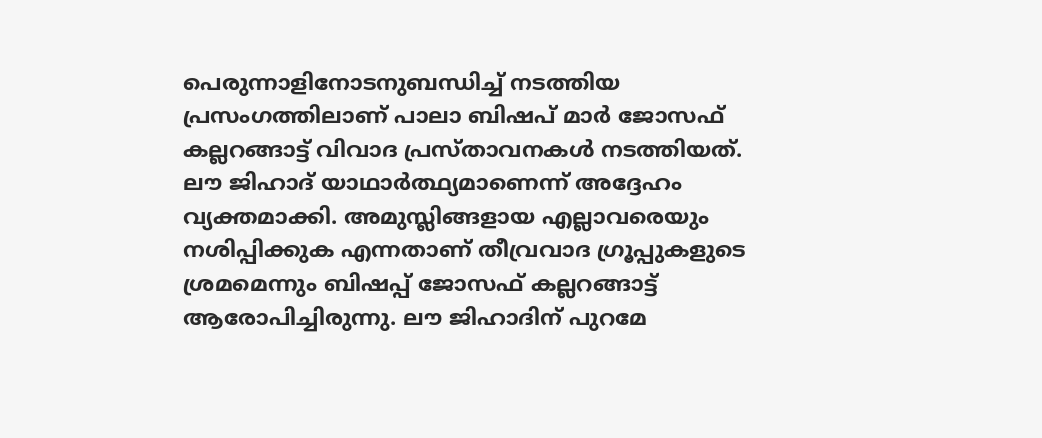പെരുന്നാളിനോടനുബന്ധിച്ച് നടത്തിയ പ്രസംഗത്തിലാണ് പാലാ ബിഷപ് മാർ ജോസഫ് കല്ലറങ്ങാട്ട് വിവാദ പ്രസ്താവനകൾ നടത്തിയത്. ലൗ ജിഹാദ് യാഥാർത്ഥ്യമാണെന്ന് അദ്ദേഹം വ്യക്തമാക്കി. അമുസ്ലിങ്ങളായ എല്ലാവരെയും നശിപ്പിക്കുക എന്നതാണ് തീവ്രവാദ ഗ്രൂപ്പുകളുടെ ശ്രമമെന്നും ബിഷപ്പ് ജോസഫ് കല്ലറങ്ങാട്ട് ആരോപിച്ചിരുന്നു. ലൗ ജിഹാദിന് പുറമേ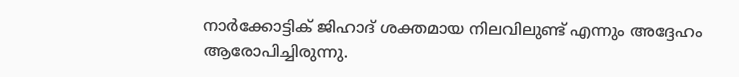നാർക്കോട്ടിക് ജിഹാദ് ശക്തമായ നിലവിലുണ്ട് എന്നും അദ്ദേഹം ആരോപിച്ചിരുന്നു.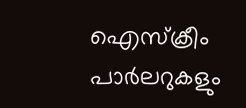ഐസ്ക്രീം പാർലറുകളും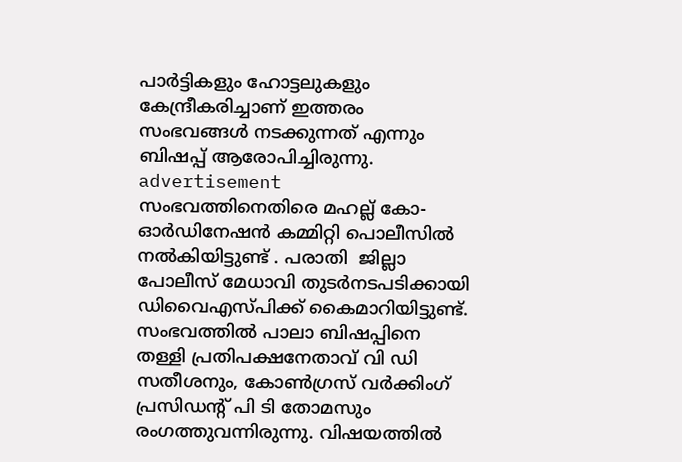പാർട്ടികളും ഹോട്ടലുകളും കേന്ദ്രീകരിച്ചാണ് ഇത്തരം സംഭവങ്ങൾ നടക്കുന്നത് എന്നും ബിഷപ്പ് ആരോപിച്ചിരുന്നു.
advertisement
സംഭവത്തിനെതിരെ മഹല്ല് കോ-ഓര്‍ഡിനേഷൻ കമ്മിറ്റി പൊലീസിൽ  നൽകിയിട്ടുണ്ട് . പരാതി  ജില്ലാ പോലീസ് മേധാവി തുടർനടപടിക്കായി ഡിവൈഎസ്പിക്ക് കൈമാറിയിട്ടുണ്ട്. സംഭവത്തിൽ പാലാ ബിഷപ്പിനെ തള്ളി പ്രതിപക്ഷനേതാവ് വി ഡി സതീശനും, കോൺഗ്രസ് വർക്കിംഗ് പ്രസിഡന്റ് പി ടി തോമസും രംഗത്തുവന്നിരുന്നു. വിഷയത്തിൽ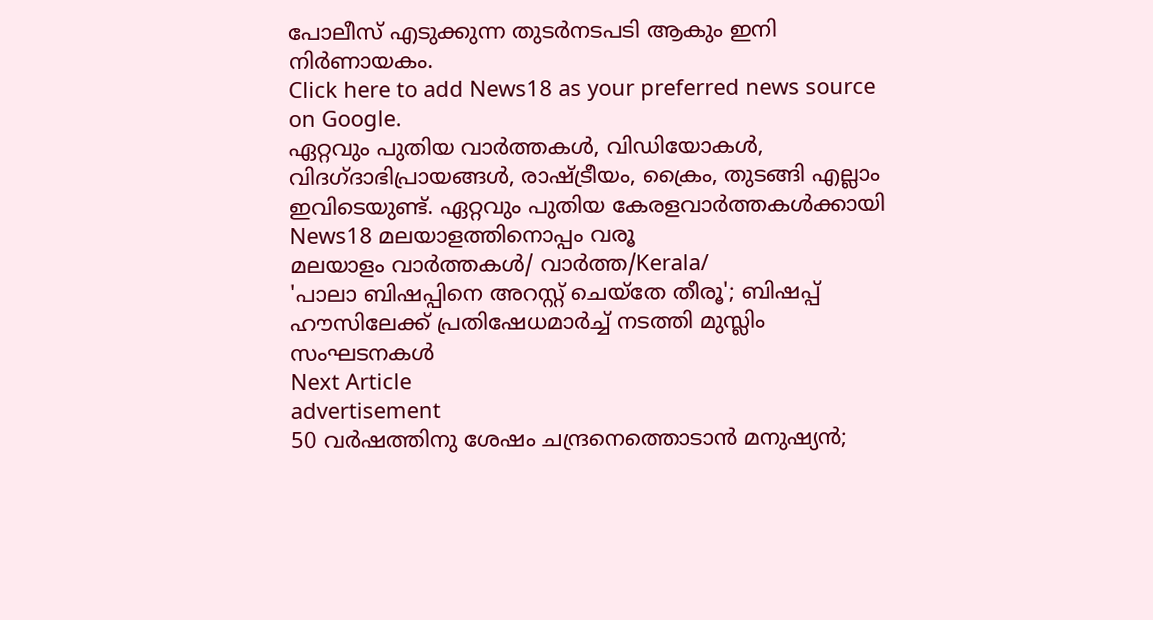പോലീസ് എടുക്കുന്ന തുടർനടപടി ആകും ഇനി നിർണായകം.
Click here to add News18 as your preferred news source on Google.
ഏറ്റവും പുതിയ വാർത്തകൾ, വിഡിയോകൾ, വിദഗ്ദാഭിപ്രായങ്ങൾ, രാഷ്ട്രീയം, ക്രൈം, തുടങ്ങി എല്ലാം ഇവിടെയുണ്ട്. ഏറ്റവും പുതിയ കേരളവാർത്തകൾക്കായി News18 മലയാളത്തിനൊപ്പം വരൂ
മലയാളം വാർത്തകൾ/ വാർത്ത/Kerala/
'പാലാ ബിഷപ്പിനെ അറസ്റ്റ് ചെയ്തേ തീരൂ'; ബിഷപ്പ് ഹൗസിലേക്ക് പ്രതിഷേധമാർച്ച് നടത്തി മുസ്ലിം സംഘടനകൾ
Next Article
advertisement
50 വർഷത്തിനു ശേഷം ചന്ദ്രനെത്തൊടാൻ മനുഷ്യൻ;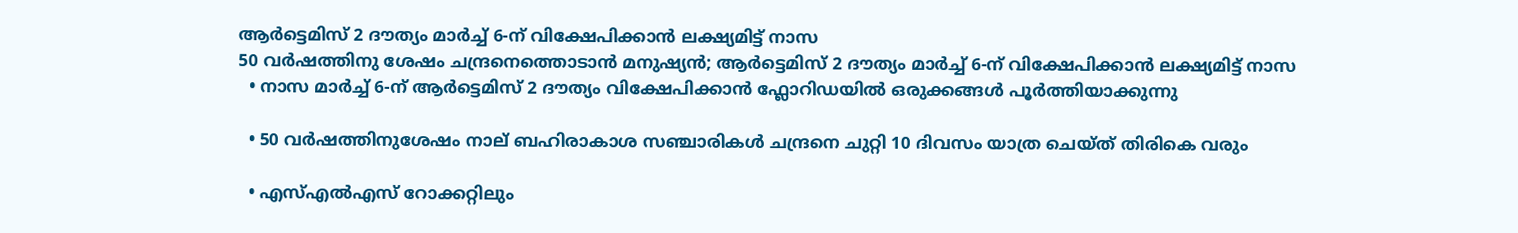ആർട്ടെമിസ് 2 ദൗത്യം മാർച്ച് 6-ന് വിക്ഷേപിക്കാൻ ലക്ഷ്യമിട്ട് നാസ
50 വർഷത്തിനു ശേഷം ചന്ദ്രനെത്തൊടാൻ മനുഷ്യൻ; ആർട്ടെമിസ് 2 ദൗത്യം മാർച്ച് 6-ന് വിക്ഷേപിക്കാൻ ലക്ഷ്യമിട്ട് നാസ
  • നാസ മാർച്ച് 6-ന് ആർട്ടെമിസ് 2 ദൗത്യം വിക്ഷേപിക്കാൻ ഫ്ലോറിഡയിൽ ഒരുക്കങ്ങൾ പൂർത്തിയാക്കുന്നു

  • 50 വർഷത്തിനുശേഷം നാല് ബഹിരാകാശ സഞ്ചാരികൾ ചന്ദ്രനെ ചുറ്റി 10 ദിവസം യാത്ര ചെയ്ത് തിരികെ വരും

  • എസ്എൽഎസ് റോക്കറ്റിലും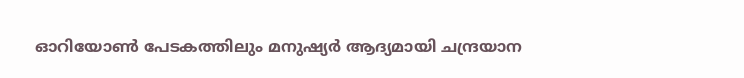ഓറിയോൺ പേടകത്തിലും മനുഷ്യർ ആദ്യമായി ചന്ദ്രയാന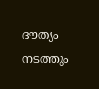ദൗത്യം നടത്തും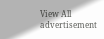View All
advertisement